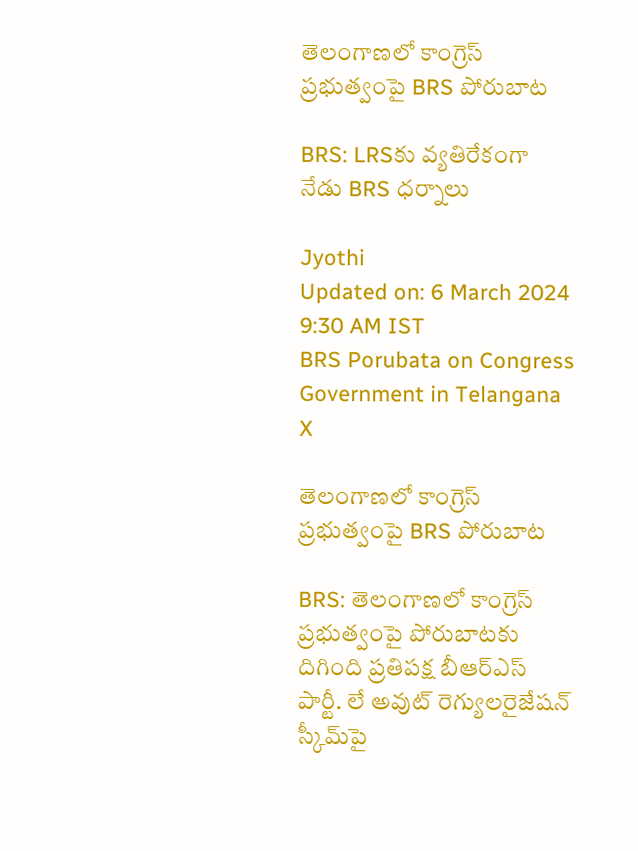తెలంగాణలో కాంగ్రెస్ ప్రభుత్వంపై BRS పోరుబాట

BRS: LRSకు వ్యతిరేకంగా నేడు BRS ధర్నాలు

Jyothi
Updated on: 6 March 2024 9:30 AM IST
BRS Porubata on Congress Government in Telangana
X

తెలంగాణలో కాంగ్రెస్ ప్రభుత్వంపై BRS పోరుబాట

BRS: తెలంగాణలో కాంగ్రెస్ ప్రభుత్వంపై పోరుబాటకు దిగింది ప్రతిపక్ష బీఆర్ఎస్ పార్టీ. లే అవుట్ రెగ్యులరైజేషన్ స్కీమ్‌పై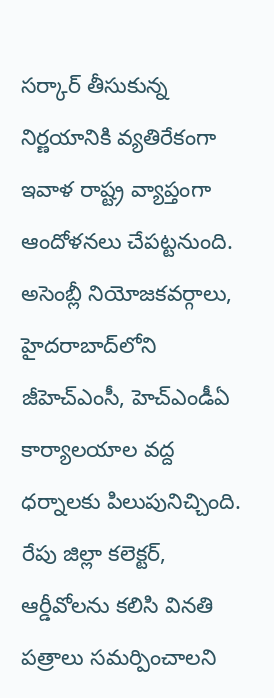సర్కార్ తీసుకున్న నిర్ణయానికి వ్యతిరేకంగా ఇవాళ రాష్ట్ర వ్యాప్తంగా ఆందోళనలు చేపట్టనుంది. అసెంబ్లీ నియోజకవర్గాలు, హైదరాబాద్‌లోని జీహెచ్‌ఎంసీ, హెచ్‌ఎండీఏ కార్యాలయాల వద్ద ధర్నాలకు పిలుపునిచ్చింది. రేపు జిల్లా కలెక్టర్, ఆర్డీవోలను కలిసి వినతి పత్రాలు సమర్పించాలని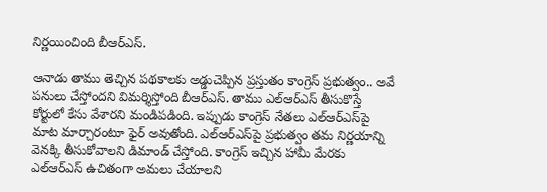నిర్ణయించింది బీఆర్ఎస్.

ఆనాడు తాము తెచ్చిన పథకాలకు అడ్డుచెప్పిన ప్రస్తుతం కాంగ్రెస్ ప్రభుత్వం.. అవే పనులు చేస్తోందని విమర్శిస్తోంది బీఆర్ఎస్. తాము ఎల్‌ఆర్‌ఎస్ తీసుకొస్తే కోర్టులో కేసు వేశారని మండిపడింది. ఇప్పుడు కాంగ్రెస్ నేతలు ఎల్‌ఆర్‌ఎస్‌పై మాట మార్చారంటూ ఫైర్ అవుతోంది. ఎల్‌ఆర్‌ఎస్‌పై ప్రభుత్వం తమ నిర్ణయాన్ని వెనక్కి తీసుకోవాలని డిమాండ్ చేస్తోంది. కాంగ్రెస్ ఇచ్చిన హామీ మేరకు ఎల్‌ఆర్‌ఎస్‌ ఉచితంగా అమలు చేయాలని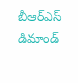బీఆర్‌ఎస్ డిమాండ్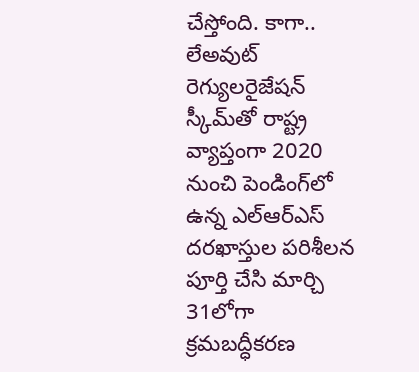చేస్తోంది. కాగా.. లేఅవుట్‌ రెగ్యులరైజేషన్‌ స్కీమ్‌తో రాష్ట్ర వ్యాప్తంగా 2020 నుంచి పెండింగ్‌లో ఉన్న ఎల్‌ఆర్‌ఎస్‌ దరఖాస్తుల పరిశీలన పూర్తి చేసి మార్చి 31లోగా క్రమబద్ధీకరణ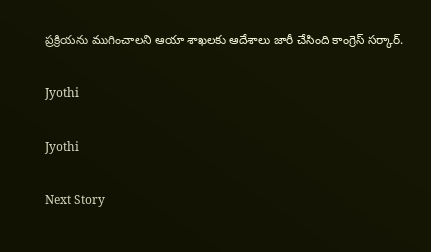ప్రక్రియను ముగించాలని ఆయా శాఖలకు ఆదేశాలు జారీ చేసింది కాంగ్రెస్ సర్కార్.

Jyothi

Jyothi

Next Story